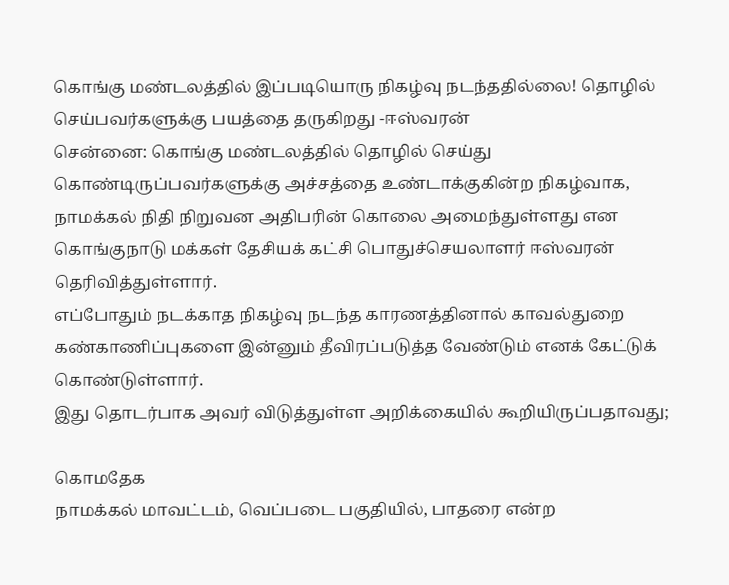கொங்கு மண்டலத்தில் இப்படியொரு நிகழ்வு நடந்ததில்லை! தொழில் செய்பவர்களுக்கு பயத்தை தருகிறது -ஈஸ்வரன்
சென்னை: கொங்கு மண்டலத்தில் தொழில் செய்து கொண்டிருப்பவர்களுக்கு அச்சத்தை உண்டாக்குகின்ற நிகழ்வாக, நாமக்கல் நிதி நிறுவன அதிபரின் கொலை அமைந்துள்ளது என கொங்குநாடு மக்கள் தேசியக் கட்சி பொதுச்செயலாளர் ஈஸ்வரன் தெரிவித்துள்ளார்.
எப்போதும் நடக்காத நிகழ்வு நடந்த காரணத்தினால் காவல்துறை கண்காணிப்புகளை இன்னும் தீவிரப்படுத்த வேண்டும் எனக் கேட்டுக் கொண்டுள்ளார்.
இது தொடர்பாக அவர் விடுத்துள்ள அறிக்கையில் கூறியிருப்பதாவது;

கொமதேக
நாமக்கல் மாவட்டம், வெப்படை பகுதியில், பாதரை என்ற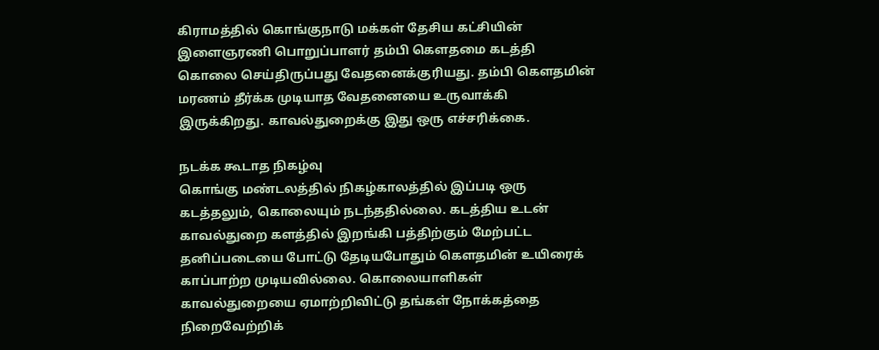கிராமத்தில் கொங்குநாடு மக்கள் தேசிய கட்சியின் இளைஞரணி பொறுப்பாளர் தம்பி கௌதமை கடத்தி கொலை செய்திருப்பது வேதனைக்குரியது. தம்பி கௌதமின் மரணம் தீர்க்க முடியாத வேதனையை உருவாக்கி இருக்கிறது. காவல்துறைக்கு இது ஒரு எச்சரிக்கை.

நடக்க கூடாத நிகழ்வு
கொங்கு மண்டலத்தில் நிகழ்காலத்தில் இப்படி ஒரு கடத்தலும், கொலையும் நடந்ததில்லை. கடத்திய உடன் காவல்துறை களத்தில் இறங்கி பத்திற்கும் மேற்பட்ட தனிப்படையை போட்டு தேடியபோதும் கௌதமின் உயிரைக் காப்பாற்ற முடியவில்லை. கொலையாளிகள் காவல்துறையை ஏமாற்றிவிட்டு தங்கள் நோக்கத்தை நிறைவேற்றிக்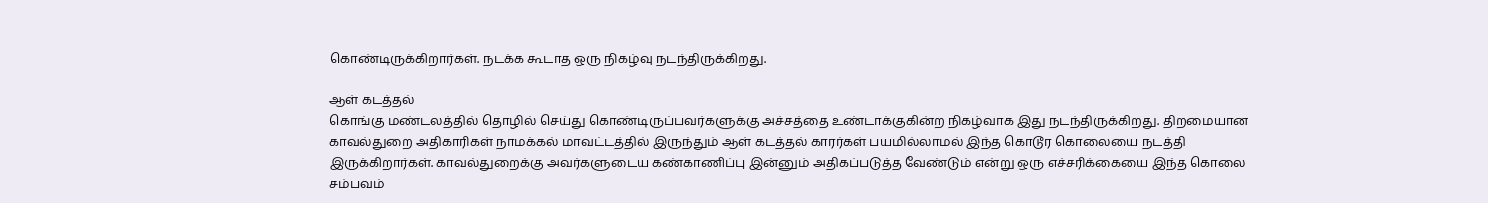கொண்டிருக்கிறார்கள். நடக்க கூடாத ஒரு நிகழ்வு நடந்திருக்கிறது.

ஆள் கடத்தல்
கொங்கு மண்டலத்தில் தொழில் செய்து கொண்டிருப்பவர்களுக்கு அச்சத்தை உண்டாக்குகின்ற நிகழ்வாக இது நடந்திருக்கிறது. திறமையான காவல்துறை அதிகாரிகள் நாமக்கல் மாவட்டத்தில் இருந்தும் ஆள் கடத்தல் காரர்கள் பயமில்லாமல் இந்த கொடூர கொலையை நடத்தி இருக்கிறார்கள். காவல்துறைக்கு அவர்களுடைய கண்காணிப்பு இன்னும் அதிகப்படுத்த வேண்டும் என்று ஒரு எச்சரிக்கையை இந்த கொலை சம்பவம்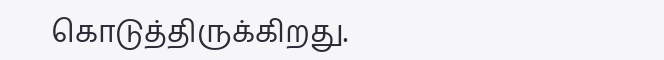கொடுத்திருக்கிறது.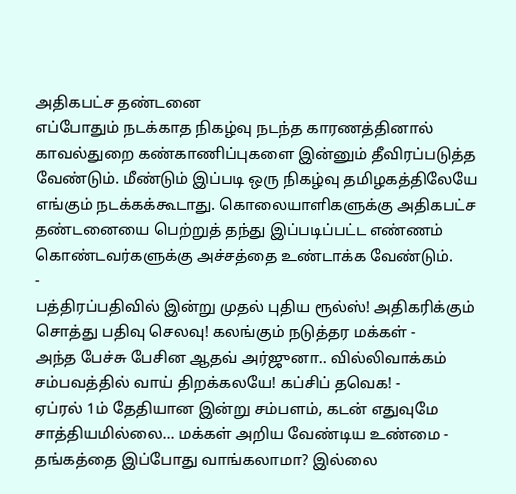அதிகபட்ச தண்டனை
எப்போதும் நடக்காத நிகழ்வு நடந்த காரணத்தினால் காவல்துறை கண்காணிப்புகளை இன்னும் தீவிரப்படுத்த வேண்டும். மீண்டும் இப்படி ஒரு நிகழ்வு தமிழகத்திலேயே எங்கும் நடக்கக்கூடாது. கொலையாளிகளுக்கு அதிகபட்ச தண்டனையை பெற்றுத் தந்து இப்படிப்பட்ட எண்ணம் கொண்டவர்களுக்கு அச்சத்தை உண்டாக்க வேண்டும்.
-
பத்திரப்பதிவில் இன்று முதல் புதிய ரூல்ஸ்! அதிகரிக்கும் சொத்து பதிவு செலவு! கலங்கும் நடுத்தர மக்கள் -
அந்த பேச்சு பேசின ஆதவ் அர்ஜுனா.. வில்லிவாக்கம் சம்பவத்தில் வாய் திறக்கலயே! கப்சிப் தவெக! -
ஏப்ரல் 1ம் தேதியான இன்று சம்பளம், கடன் எதுவுமே சாத்தியமில்லை... மக்கள் அறிய வேண்டிய உண்மை -
தங்கத்தை இப்போது வாங்கலாமா? இல்லை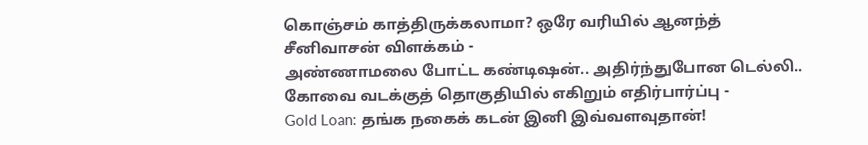கொஞ்சம் காத்திருக்கலாமா? ஒரே வரியில் ஆனந்த் சீனிவாசன் விளக்கம் -
அண்ணாமலை போட்ட கண்டிஷன்.. அதிர்ந்துபோன டெல்லி.. கோவை வடக்குத் தொகுதியில் எகிறும் எதிர்பார்ப்பு -
Gold Loan: தங்க நகைக் கடன் இனி இவ்வளவுதான்!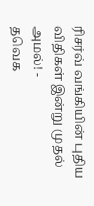ரிசர்வ் வங்கியின் புதிய விதிகள் இன்று முதல் அமல்! -
தவெக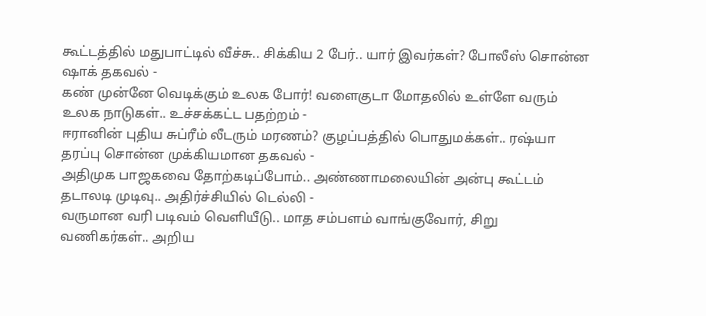கூட்டத்தில் மதுபாட்டில் வீச்சு.. சிக்கிய 2 பேர்.. யார் இவர்கள்? போலீஸ் சொன்ன ஷாக் தகவல் -
கண் முன்னே வெடிக்கும் உலக போர்! வளைகுடா மோதலில் உள்ளே வரும் உலக நாடுகள்.. உச்சக்கட்ட பதற்றம் -
ஈரானின் புதிய சுப்ரீம் லீடரும் மரணம்? குழப்பத்தில் பொதுமக்கள்.. ரஷ்யா தரப்பு சொன்ன முக்கியமான தகவல் -
அதிமுக பாஜகவை தோற்கடிப்போம்.. அண்ணாமலையின் அன்பு கூட்டம் தடாலடி முடிவு.. அதிர்ச்சியில் டெல்லி -
வருமான வரி படிவம் வெளியீடு.. மாத சம்பளம் வாங்குவோர், சிறு வணிகர்கள்.. அறிய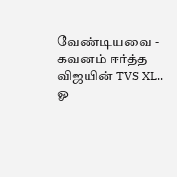வேண்டியவை -
கவனம் ஈர்த்த விஜயின் TVS XL.. ஓ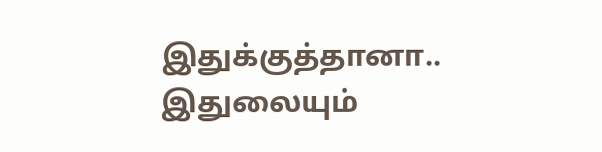இதுக்குத்தானா.. இதுலையும்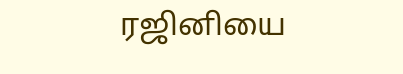ரஜினியை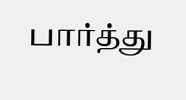பார்த்து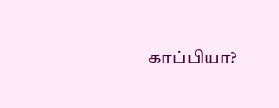காப்பியா?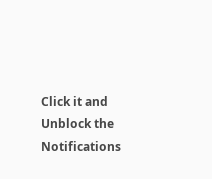Click it and Unblock the Notifications